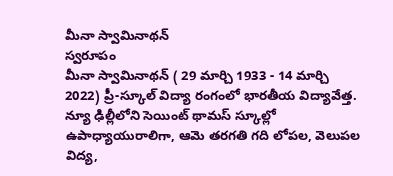మీనా స్వామినాథన్
స్వరూపం
మీనా స్వామినాథన్ ( 29 మార్చి 1933 - 14 మార్చి 2022) ప్రీ-స్కూల్ విద్యా రంగంలో భారతీయ విద్యావేత్త. న్యూ ఢిల్లీలోని సెయింట్ థామస్ స్కూల్లో ఉపాధ్యాయురాలిగా, ఆమె తరగతి గది లోపల, వెలుపల విద్య,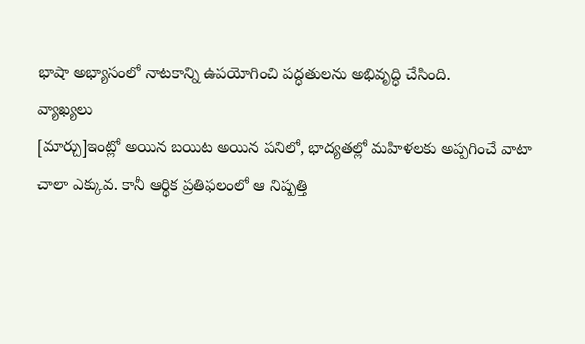భాషా అభ్యాసంలో నాటకాన్ని ఉపయోగించి పద్ధతులను అభివృద్ధి చేసింది.
వ్యాఖ్యలు
[మార్చు]ఇంట్లో అయిన బయిట అయిన పనిలో, భాద్యతల్లో మహిళలకు అప్పగించే వాటా చాలా ఎక్కువ. కానీ ఆర్థిక ప్రతిఫలంలో ఆ నిష్పత్తి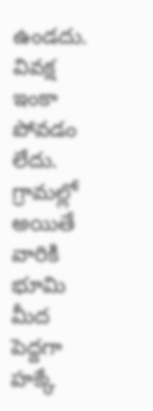ఉండదు. వివక్ష ఇంకా పోవడం లేదు. గ్రామల్లో అయితే వారికి భూమి మీద పెద్దగా హక్కే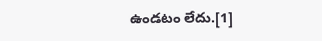ఉండటం లేదు.[1]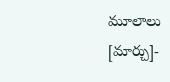మూలాలు
[మార్చు]-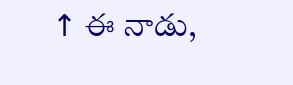↑ ఈ నాడు,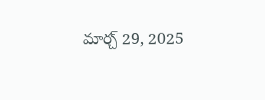మార్చ్ 29, 2025